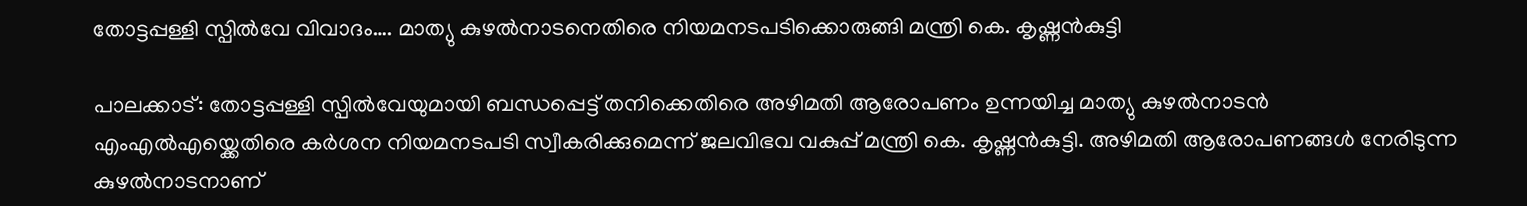തോട്ടപ്പള്ളി സ്പിൽവേ വിവാദം…. മാത്യു കുഴൽനാടനെതിരെ നിയമനടപടിക്കൊരുങ്ങി മന്ത്രി കെ. കൃഷ്ണൻകുട്ടി

പാലക്കാട്: തോട്ടപ്പള്ളി സ്പിൽവേയുമായി ബന്ധപ്പെട്ട് തനിക്കെതിരെ അഴിമതി ആരോപണം ഉന്നയിച്ച മാത്യു കുഴൽനാടൻ എംഎൽഎയ്ക്കെതിരെ കർശന നിയമനടപടി സ്വീകരിക്കുമെന്ന് ജലവിഭവ വകുപ്പ് മന്ത്രി കെ. കൃഷ്ണൻകുട്ടി. അഴിമതി ആരോപണങ്ങൾ നേരിടുന്ന കുഴൽനാടനാണ്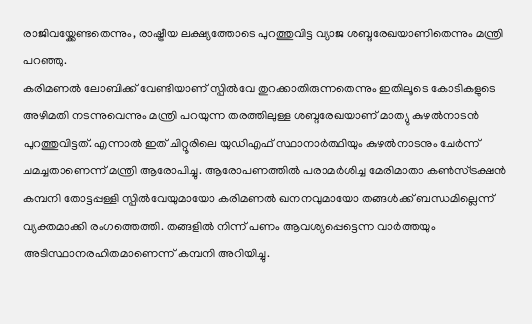രാജിവയ്ക്കേണ്ടതെന്നും, രാഷ്ട്രീയ ലക്ഷ്യത്തോടെ പുറത്തുവിട്ട വ്യാജ ശബ്ദരേഖയാണിതെന്നും മന്ത്രി പറഞ്ഞു.
കരിമണൽ ലോബിക്ക് വേണ്ടിയാണ് സ്പിൽവേ തുറക്കാതിരുന്നതെന്നും ഇതിലൂടെ കോടികളുടെ അഴിമതി നടന്നുവെന്നും മന്ത്രി പറയുന്ന തരത്തിലുള്ള ശബ്ദരേഖയാണ് മാത്യു കുഴൽനാടൻ പുറത്തുവിട്ടത്. എന്നാൽ ഇത് ചിറ്റൂരിലെ യുഡിഎഫ് സ്ഥാനാർത്ഥിയും കുഴൽനാടനും ചേർന്ന് ചമച്ചതാണെന്ന് മന്ത്രി ആരോപിച്ചു. ആരോപണത്തിൽ പരാമർശിച്ച മേരിമാതാ കൺസ്ട്രക്ഷൻ കമ്പനി തോട്ടപ്പള്ളി സ്പിൽവേയുമായോ കരിമണൽ ഖനനവുമായോ തങ്ങൾക്ക് ബന്ധമില്ലെന്ന് വ്യക്തമാക്കി രംഗത്തെത്തി. തങ്ങളിൽ നിന്ന് പണം ആവശ്യപ്പെട്ടെന്ന വാർത്തയും അടിസ്ഥാനരഹിതമാണെന്ന് കമ്പനി അറിയിച്ചു.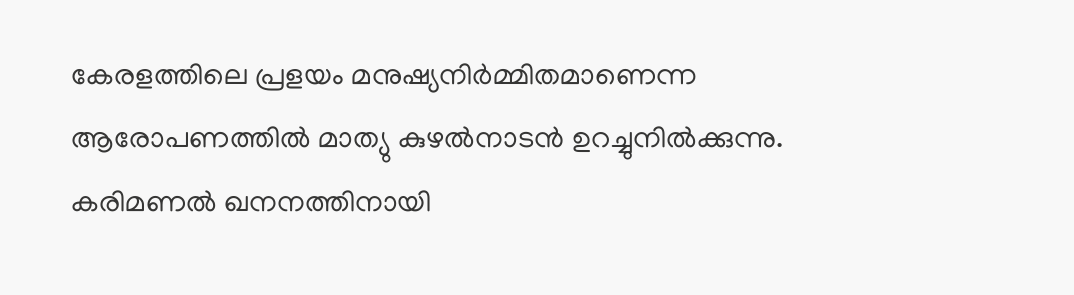കേരളത്തിലെ പ്രളയം മനുഷ്യനിർമ്മിതമാണെന്ന ആരോപണത്തിൽ മാത്യു കുഴൽനാടൻ ഉറച്ചുനിൽക്കുന്നു. കരിമണൽ ഖനനത്തിനായി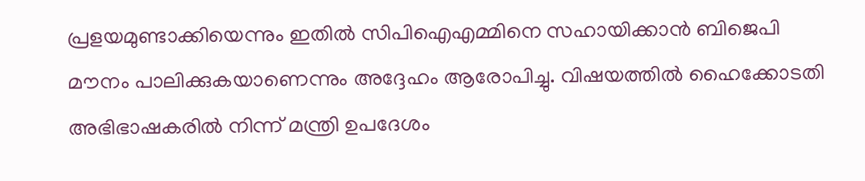പ്രളയമുണ്ടാക്കിയെന്നും ഇതിൽ സിപിഐഎമ്മിനെ സഹായിക്കാൻ ബിജെപി മൗനം പാലിക്കുകയാണെന്നും അദ്ദേഹം ആരോപിച്ചു. വിഷയത്തിൽ ഹൈക്കോടതി അഭിഭാഷകരിൽ നിന്ന് മന്ത്രി ഉപദേശം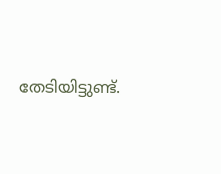തേടിയിട്ടുണ്ട്.